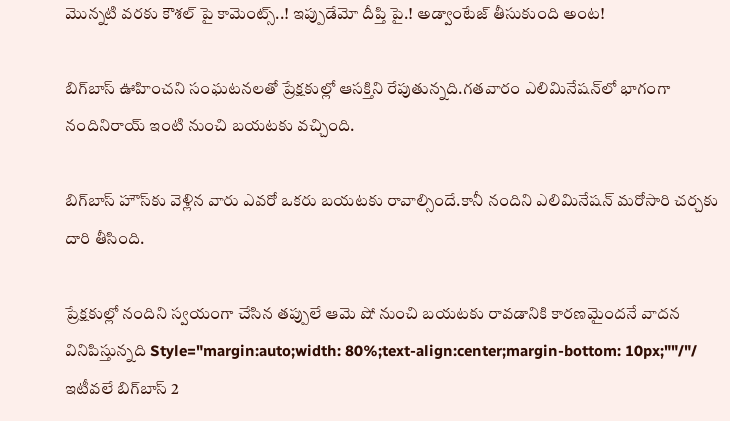మొన్నటి వరకు కౌశల్ పై కామెంట్స్..! ఇప్పుడేమో దీప్తి పై.! అడ్వాంటేజ్ తీసుకుంది అంట!

బిగ్‌బాస్ ఊహించని సంఘటనలతో ప్రేక్షకుల్లో ఆసక్తిని రేపుతున్నది.గతవారం ఎలిమినేషన్‌లో భాగంగా నందినిరాయ్ ఇంటి నుంచి బయటకు వచ్చింది.

బిగ్‌బాస్ హౌస్‌కు వెళ్లిన వారు ఎవరో ఒకరు బయటకు రావాల్సిందే.కానీ నందిని ఎలిమినేషన్ మరోసారి చర్చకు దారి తీసింది.

ప్రేక్షకుల్లో నందిని స్వయంగా చేసిన తప్పులే ఆమె షో నుంచి బయటకు రావడానికి కారణమైందనే వాదన వినిపిస్తున్నది Style="margin:auto;width: 80%;text-align:center;margin-bottom: 10px;""/"/ ఇటీవలే బిగ్‌బాస్ 2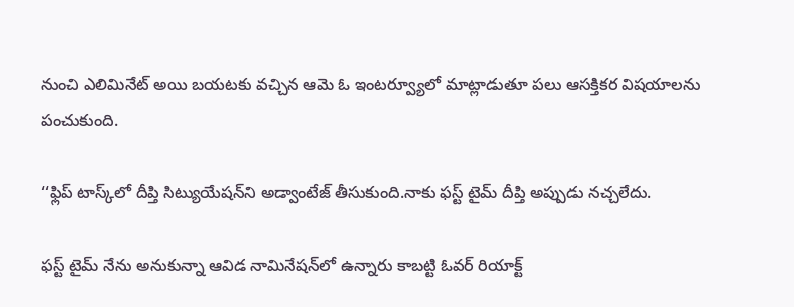నుంచి ఎలిమినేట్ అయి బయటకు వచ్చిన ఆమె ఓ ఇంటర్వ్యూలో మాట్లాడుతూ పలు ఆసక్తికర విషయాలను పంచుకుంది.

‘‘ఫ్లిప్ టాస్క్‌లో దీప్తి సిట్యుయేషన్‌ని అడ్వాంటేజ్ తీసుకుంది.నాకు ఫస్ట్ టైమ్ దీప్తి అప్పుడు నచ్చలేదు.

ఫస్ట్ టైమ్ నేను అనుకున్నా ఆవిడ నామినేషన్‌లో ఉన్నారు కాబట్టి ఓవర్ రియాక్ట్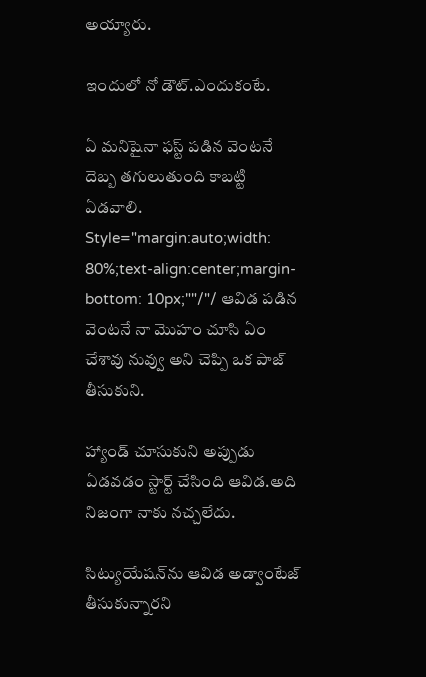అయ్యారు.

ఇందులో నో డౌట్.ఎందుకంటే.

ఏ మనిషైనా ఫస్ట్ పడిన వెంటనే దెబ్బ తగులుతుంది కాబట్టి ఏడవాలి. Style="margin:auto;width: 80%;text-align:center;margin-bottom: 10px;""/"/ ఆవిడ పడిన వెంటనే నా మొహం చూసి ఏం చేశావు నువ్వు అని చెప్పి ఒక పాజ్ తీసుకుని.

హ్యాండ్ చూసుకుని అప్పుడు ఏడవడం స్టార్ట్ చేసింది ఆవిడ.అది నిజంగా నాకు నచ్చలేదు.

సిట్యుయేషన్‌ను ఆవిడ అడ్వాంటేజ్ తీసుకున్నారని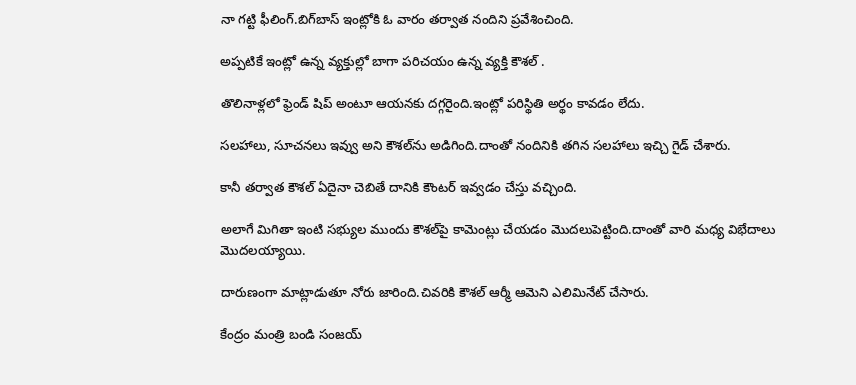నా గట్టి ఫీలింగ్.బిగ్‌బాస్ ఇంట్లోకి ఓ వారం తర్వాత నందిని ప్రవేశించింది.

అప్పటికే ఇంట్లో ఉన్న వ్యక్తుల్లో బాగా పరిచయం ఉన్న వ్యక్తి కౌశల్ .

తొలినాళ్లలో ఫ్రెండ్ షిప్ అంటూ ఆయనకు దగ్గరైంది.ఇంట్లో పరిస్థితి అర్థం కావడం లేదు.

సలహాలు, సూచనలు ఇవ్వు అని కౌశల్‌ను అడిగింది.దాంతో నందినికి తగిన సలహాలు ఇచ్చి గైడ్ చేశారు.

కానీ తర్వాత కౌశల్ ఏదైనా చెబితే దానికి కౌంటర్ ఇవ్వడం చేస్తు వచ్చింది.

అలాగే మిగితా ఇంటి సభ్యుల ముందు కౌశల్‌పై కామెంట్లు చేయడం మొదలుపెట్టింది.దాంతో వారి మధ్య విభేదాలు మొదలయ్యాయి.

దారుణంగా మాట్లాడుతూ నోరు జారింది.చివరికి కౌశల్ ఆర్మీ ఆమెని ఎలిమినేట్ చేసారు.

కేంద్రం మంత్రి బండి సంజయ్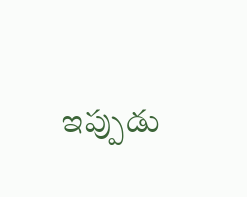ఇప్పుడు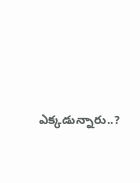ఎక్కడున్నారు..?